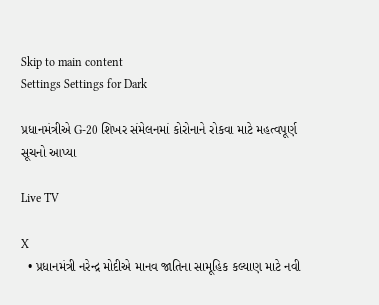Skip to main content
Settings Settings for Dark

પ્રધાનમંત્રીએ G-20 શિખર સંમેલનમાં કોરોનાને રોકવા માટે મહત્વપૂર્ણ સૂચનો આપ્યા

Live TV

X
  • પ્રધાનમંત્રી નરેન્દ્ર મોદીએ માનવ જાતિના સામૂહિક કલ્યાણ માટે નવી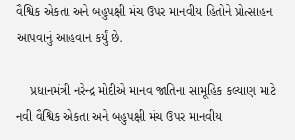વૈશ્વિક એકતા અને બહુપક્ષી મંચ ઉપર માનવીય હિતોને પ્રોત્સાહન આપવાનું આહવાન કર્યું છે.

    પ્રધાનમંત્રી નરેન્દ્ર મોદીએ માનવ જાતિના સામૂહિક કલ્યાણ માટે નવી વૈશ્વિક એકતા અને બહુપક્ષી મંચ ઉપર માનવીય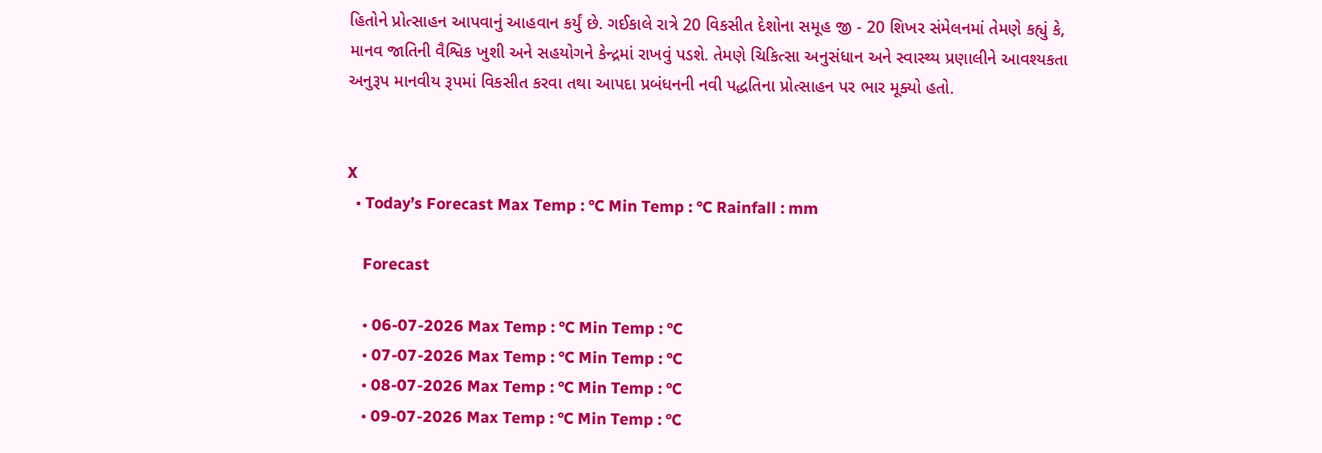હિતોને પ્રોત્સાહન આપવાનું આહવાન કર્યું છે. ગઈકાલે રાત્રે 20 વિકસીત દેશોના સમૂહ જી - 20 શિખર સંમેલનમાં તેમણે કહ્યું કે, માનવ જાતિની વૈશ્વિક ખુશી અને સહયોગને કેન્દ્રમાં રાખવું પડશે. તેમણે ચિકિત્સા અનુસંધાન અને સ્વાસ્થ્ય પ્રણાલીને આવશ્યકતા અનુરૂપ માનવીય રૂપમાં વિકસીત કરવા તથા આપદા પ્રબંધનની નવી પદ્ધતિના પ્રોત્સાહન પર ભાર મૂક્યો હતો.


X
  • Today’s Forecast Max Temp : °C Min Temp : °C Rainfall : mm

    Forecast

    • 06-07-2026 Max Temp : °C Min Temp : °C
    • 07-07-2026 Max Temp : °C Min Temp : °C
    • 08-07-2026 Max Temp : °C Min Temp : °C
    • 09-07-2026 Max Temp : °C Min Temp : °C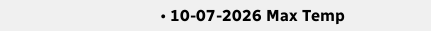• 10-07-2026 Max Temp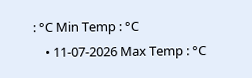: °C Min Temp : °C
    • 11-07-2026 Max Temp : °C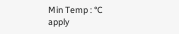Min Temp : °C
apply